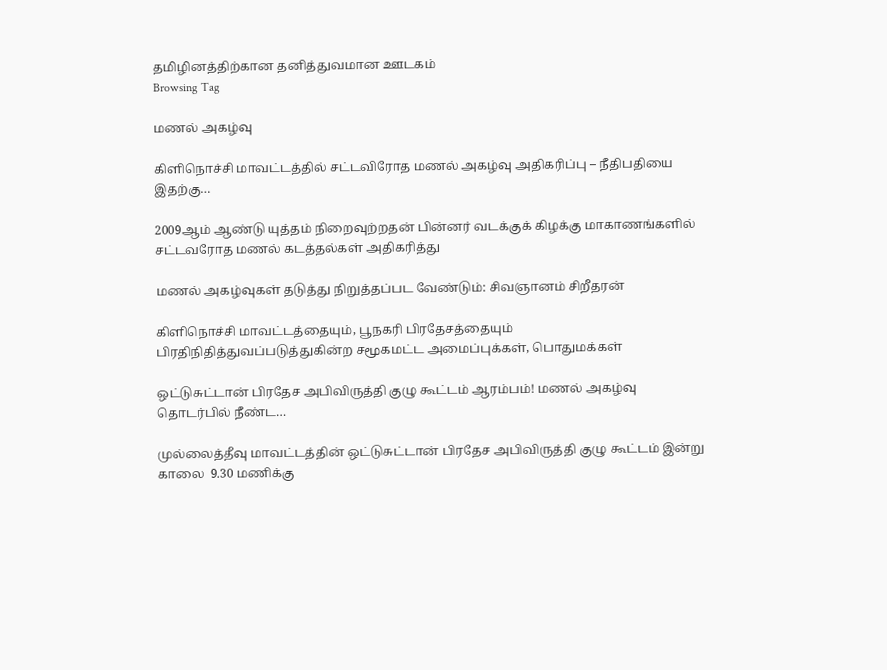தமிழினத்திற்கான தனித்துவமான ஊடகம்
Browsing Tag

மணல் அகழ்வு

கிளிநொச்சி மாவட்டத்தில் சட்டவிரோத மணல் அகழ்வு அதிகரிப்பு – நீதிபதியை இதற்கு…

2009ஆம் ஆண்டு யுத்தம் நிறைவுற்றதன் பின்னர் வடக்குக் கிழக்கு மாகாணங்களில் சட்டவரோத மணல் கடத்தல்கள் அதிகரித்து

மணல் அகழ்வுகள் தடுத்து நிறுத்தப்பட வேண்டும்: சிவஞானம் சிறீதரன்

கிளிநொச்சி மாவட்டத்தையும், பூநகரி பிரதேசத்தையும் பிரதிநிதித்துவப்படுத்துகின்ற சமூகமட்ட அமைப்புக்கள், பொதுமக்கள்

ஒட்டுசுட்டான் பிரதேச அபிவிருத்தி குழு கூட்டம் ஆரம்பம்! மணல் அகழ்வு தொடர்பில் நீண்ட…

முல்லைத்தீவு மாவட்டத்தின் ஒட்டுசுட்டான் பிரதேச அபிவிருத்தி குழு கூட்டம் இன்று காலை  9.30 மணிக்கு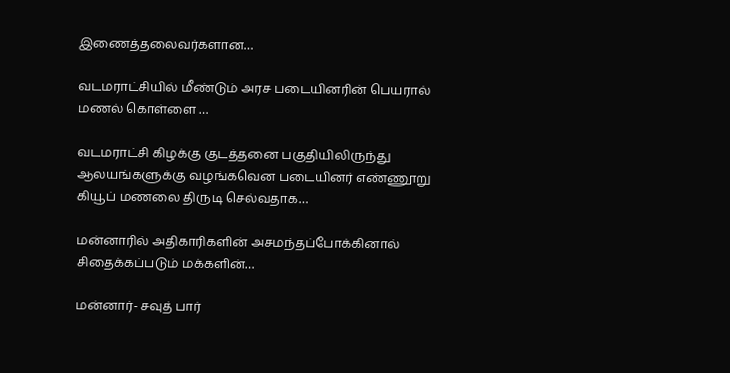இணைத்தலைவர்களான…

வடமராட்சியில் மீண்டும் அரச படையினரின் பெயரால் மணல் கொள்ளை …

வடமராட்சி கிழக்கு குடத்தனை பகுதியிலிருந்து ஆலயங்களுக்கு வழங்கவென படையினர் எண்ணூறு கியூப் மணலை திருடி செல்வதாக…

மன்னாரில் அதிகாரிகளின் அசமந்தப்போக்கினால் சிதைக்கப்படும் மக்களின்…

மன்னார்- சவுத் பார்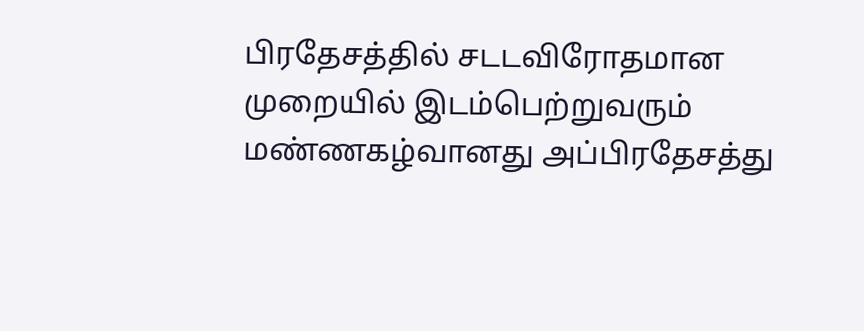பிரதேசத்தில் சடடவிரோதமான முறையில் இடம்பெற்றுவரும்  மண்ணகழ்வானது அப்பிரதேசத்து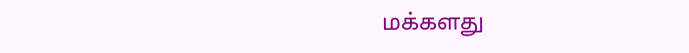மக்களது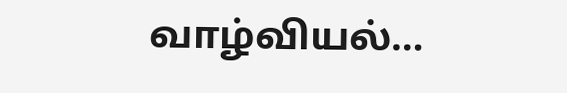வாழ்வியல்…